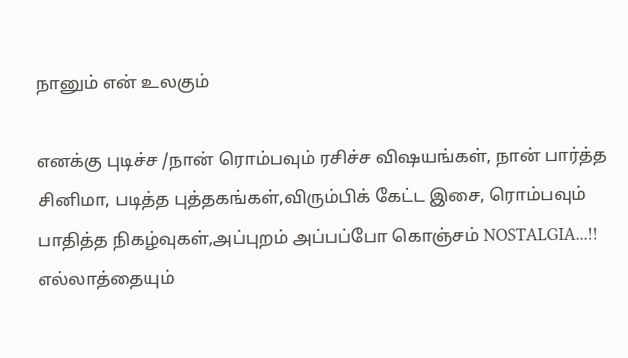நானும் என் உலகும்

எனக்கு புடிச்ச /நான் ரொம்பவும் ரசிச்ச விஷயங்கள், நான் பார்த்த சினிமா, படித்த புத்தகங்கள்,விரும்பிக் கேட்ட இசை, ரொம்பவும் பாதித்த நிகழ்வுகள்,அப்புறம் அப்பப்போ கொஞ்சம் NOSTALGIA...!! எல்லாத்தையும்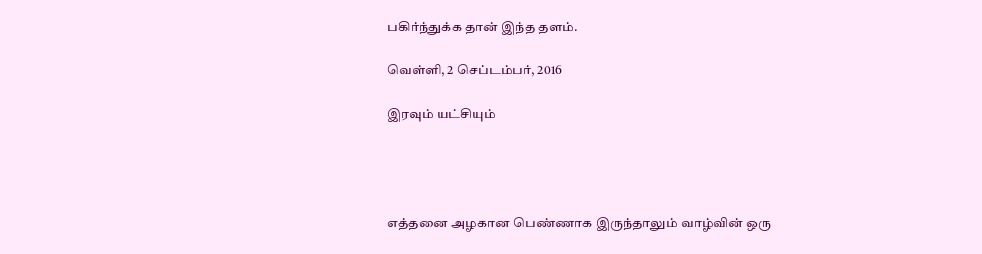பகிர்ந்துக்க தான் இந்த தளம்.

வெள்ளி, 2 செப்டம்பர், 2016

இரவும் யட்சியும்




எத்தனை அழகான பெண்ணாக இருந்தாலும் வாழ்வின் ஒரு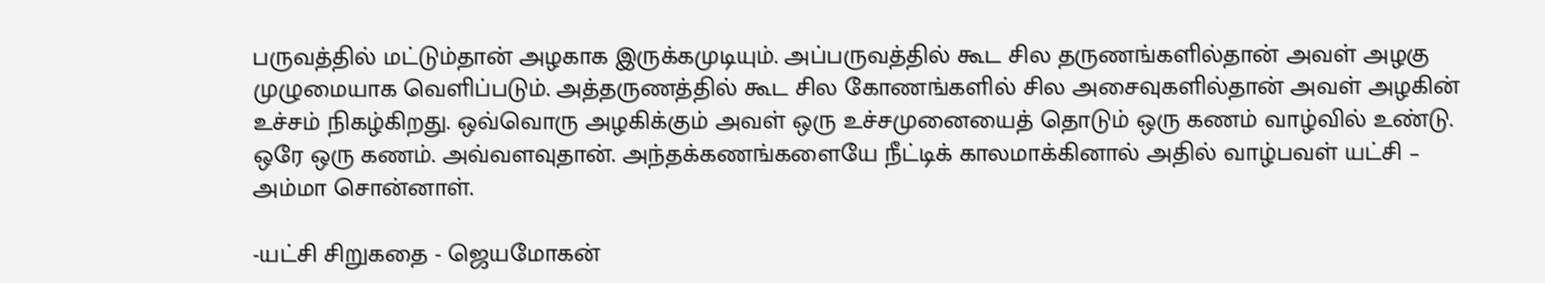பருவத்தில் மட்டும்தான் அழகாக இருக்கமுடியும். அப்பருவத்தில் கூட சில தருணங்களில்தான் அவள் அழகு முழுமையாக வெளிப்படும். அத்தருணத்தில் கூட சில கோணங்களில் சில அசைவுகளில்தான் அவள் அழகின் உச்சம் நிகழ்கிறது. ஒவ்வொரு அழகிக்கும் அவள் ஒரு உச்சமுனையைத் தொடும் ஒரு கணம் வாழ்வில் உண்டு. ஒரே ஒரு கணம். அவ்வளவுதான். அந்தக்கணங்களையே நீட்டிக் காலமாக்கினால் அதில் வாழ்பவள் யட்சி – அம்மா சொன்னாள்.

-யட்சி சிறுகதை - ஜெயமோகன்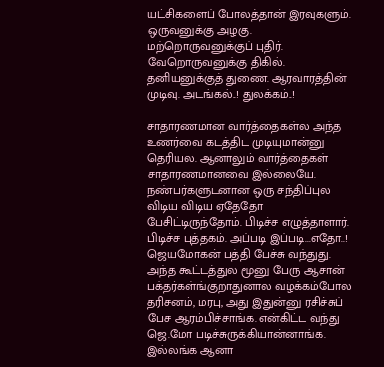யட்சிகளைப் போலத்தான் இரவுகளும். ஒருவனுக்கு அழகு. மற்றொருவனுக்குப் புதிர். வேறொருவனுக்கு திகில். தனியனுக்குத் துணை. ஆரவாரத்தின் முடிவு. அடங்கல்..! துலக்கம்..!

சாதாரணமான வார்த்தைகள்ல அந்த உணர்வை கடத்திட முடியுமான்னு தெரியல. ஆனாலும் வார்த்தைகள் சாதாரணமானவை இல்லையே. நண்பர்களுடனான ஒரு சந்திப்புல விடிய விடிய ஏதேதோ பேசிட்டிருந்தோம். பிடிச்ச எழுத்தாளார். பிடிச்ச புத்தகம். அப்படி இப்படி...எதோ..! ஜெயமோகன் பத்தி பேச்சு வந்துது. அந்த கூட்டத்துல மூனு பேரு ஆசான் பக்தர்கள்ங்குறாதுனால வழக்கம்போல தரிசனம், மரபு, அது இதுன்னு ரசிச்சுப் பேச ஆரம்பிச்சாங்க. என்கிட்ட வந்து ஜெ.மோ படிச்சுருக்கியான்னாங்க. இல்லங்க ஆனா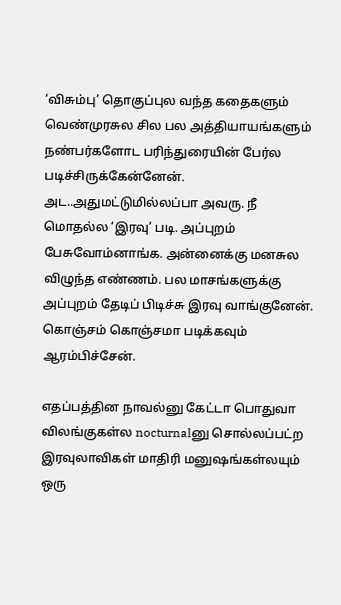‘விசும்பு’ தொகுப்புல வந்த கதைகளும் வெண்முரசுல சில பல அத்தியாயங்களும் நண்பர்களோட பரிந்துரையின் பேர்ல படிச்சிருக்கேன்னேன். அட..அதுமட்டுமில்லப்பா அவரு. நீ மொதல்ல ‘இரவு’ படி. அப்புறம் பேசுவோம்னாங்க. அன்னைக்கு மனசுல விழுந்த எண்ணம். பல மாசங்களுக்கு அப்புறம் தேடிப் பிடிச்சு இரவு வாங்குனேன். கொஞ்சம் கொஞ்சமா படிக்கவும் ஆரம்பிச்சேன்.

எதப்பத்தின நாவல்னு கேட்டா பொதுவா விலங்குகள்ல nocturnalனு சொல்லப்பட்ற இரவுலாவிகள் மாதிரி மனுஷங்கள்லயும் ஒரு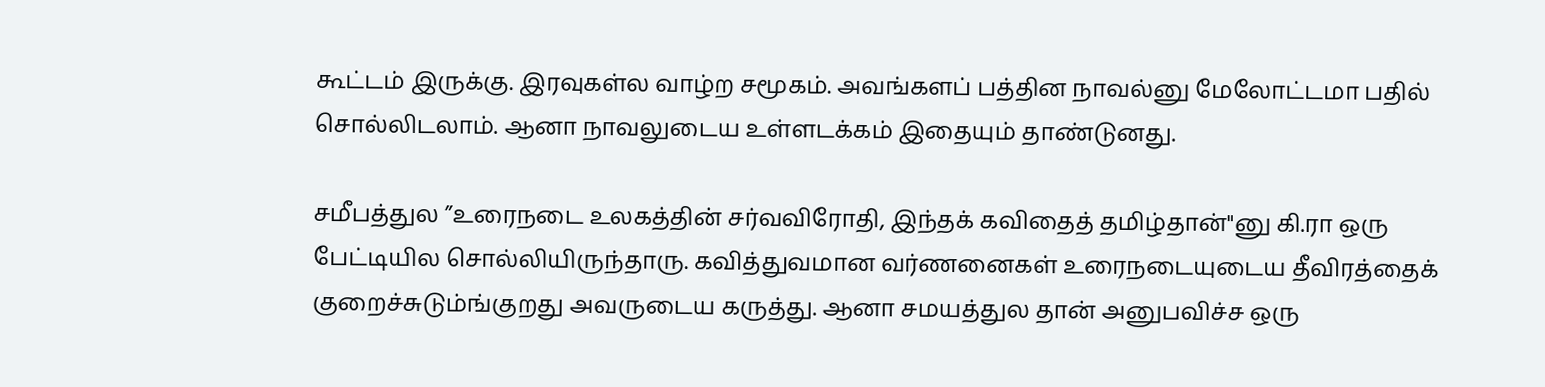கூட்டம் இருக்கு. இரவுகள்ல வாழ்ற சமூகம். அவங்களப் பத்தின நாவல்னு மேலோட்டமா பதில் சொல்லிடலாம். ஆனா நாவலுடைய உள்ளடக்கம் இதையும் தாண்டுனது.

சமீபத்துல ”உரைநடை உலகத்தின் சர்வவிரோதி, இந்தக் கவிதைத் தமிழ்தான்"னு கி.ரா ஒரு பேட்டியில சொல்லியிருந்தாரு. கவித்துவமான வர்ணனைகள் உரைநடையுடைய தீவிரத்தைக் குறைச்சுடும்ங்குறது அவருடைய கருத்து. ஆனா சமயத்துல தான் அனுபவிச்ச ஒரு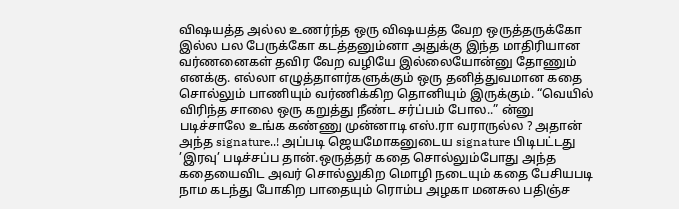விஷயத்த அல்ல உணர்ந்த ஒரு விஷயத்த வேற ஒருத்தருக்கோ இல்ல பல பேருக்கோ கடத்தனும்னா அதுக்கு இந்த மாதிரியான வர்ணனைகள் தவிர வேற வழியே இல்லையோன்னு தோணும் எனக்கு. எல்லா எழுத்தாளர்களுக்கும் ஒரு தனித்துவமான கதை சொல்லும் பாணியும் வர்ணிக்கிற தொனியும் இருக்கும். “வெயில் விரிந்த சாலை ஒரு கறுத்து நீண்ட சர்ப்பம் போல..” ன்னு படிச்சாலே உங்க கண்ணு முன்னாடி எஸ்.ரா வராருல்ல ? அதான் அந்த signature..! அப்படி ஜெயமோகனுடைய signature பிடிபட்டது ’இரவு’ படிச்சப்ப தான்.ஒருத்தர் கதை சொல்லும்போது அந்த கதையைவிட அவர் சொல்லுகிற மொழி நடையும் கதை பேசியபடி நாம கடந்து போகிற பாதையும் ரொம்ப அழகா மனசுல பதிஞ்ச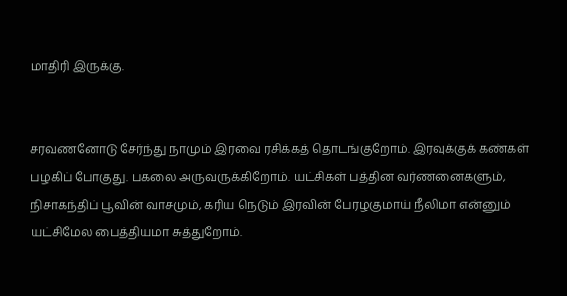மாதிரி இருக்கு.


சரவணனோடு சேர்ந்து நாமும் இரவை ரசிக்கத் தொடங்குறோம். இரவுக்குக் கண்கள் பழகிப் போகுது. பகலை அருவருக்கிறோம். யட்சிகள் பத்தின வர்ணனைகளும், நிசாகந்திப் பூவின் வாசமும், கரிய நெடும் இரவின் பேரழகுமாய் நீலிமா என்னும் யட்சிமேல பைத்தியமா சுத்துறோம்.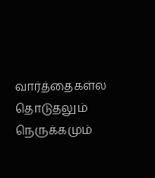வார்த்தைகள்ல தொடுதலும் நெருக்கமும்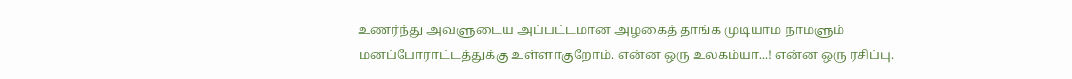உணர்ந்து அவளுடைய அப்பட்டமான அழகைத் தாங்க முடியாம நாமளும் மனப்போராட்டத்துக்கு உள்ளாகுறோம். என்ன ஒரு உலகம்யா...! என்ன ஒரு ரசிப்பு.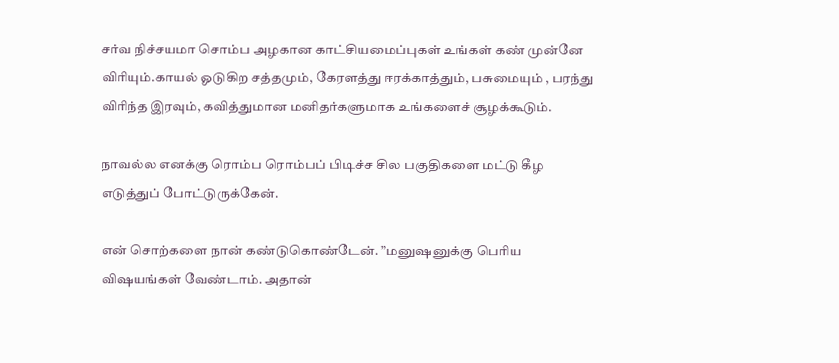சர்வ நிச்சயமா சொம்ப அழகான காட்சியமைப்புகள் உங்கள் கண் முன்னே விரியும்.காயல் ஓடுகிற சத்தமும், கேரளத்து ஈரக்காத்தும், பசுமையும் , பரந்து விரிந்த இரவும், கவித்துமான மனிதர்களுமாக உங்களைச் சூழக்கூடும்.

நாவல்ல எனக்கு ரொம்ப ரொம்பப் பிடிச்ச சில பகுதிகளை மட்டு கீழ எடுத்துப் போட்டுருக்கேன்.

என் சொற்களை நான் கண்டுகொண்டேன். ”மனுஷனுக்கு பெரிய விஷயங்கள் வேண்டாம். அதான்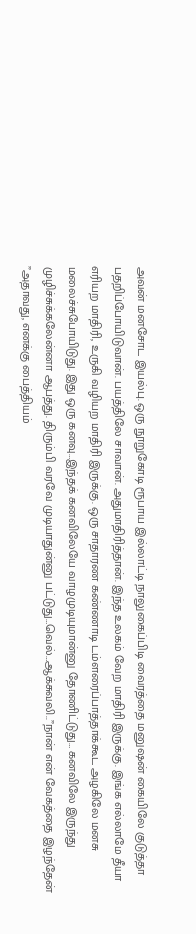அவன் மனசோட இயல்பு. ஒரு நூறுகோடி ரூபாய இல்லாட்டி நாலுகைப்பிடி வைரத்தை மனுஷன் கையிலே குடுத்தா பதறிப்போயிடுவான். பயத்திலே சாவான். அதுமாதிரித்தான். இந்த உலகம் வேற மாதிரி இருக்கு. இங்க எல்லாமே தீயா எரியற மாதிரி, உருகி வழியற மாதிரி இருக்கு. ஒரு சாதாரண கண்ணாடி டம்ளரைப்பாத்தாக்கூட அழகிலே மனசு மலைச்சுபோயிடுது. இது ஒரு கனவு…இந்தக் கனவிலேயே வாழமுடியுமான்னு தோணிட்டுது… கனவிலே இருந்து முழிச்சுக்கலேன்னா ஆபத்து. திரும்பி வரவே முடியாதுன்னு பட்டுது…வெல்…ஆக்சுவலி..”நான் என் வேகத்தை இழந்தேன் ”அதாவது, எனக்கு பைத்தியம்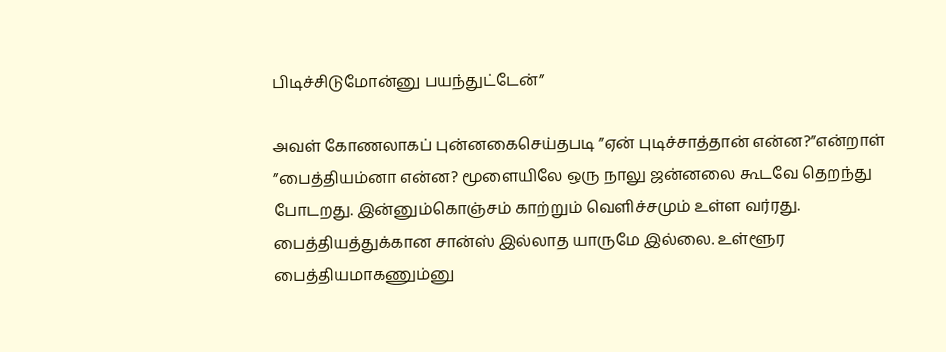பிடிச்சிடுமோன்னு பயந்துட்டேன்”

அவள் கோணலாகப் புன்னகைசெய்தபடி ”ஏன் புடிச்சாத்தான் என்ன?”என்றாள் ”பைத்தியம்னா என்ன? மூளையிலே ஒரு நாலு ஜன்னலை கூடவே தெறந்து போடறது. இன்னும்கொஞ்சம் காற்றும் வெளிச்சமும் உள்ள வர்ரது. பைத்தியத்துக்கான சான்ஸ் இல்லாத யாருமே இல்லை. உள்ளூர பைத்தியமாகணும்னு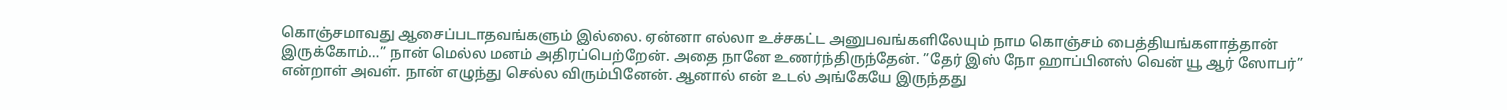கொஞ்சமாவது ஆசைப்படாதவங்களும் இல்லை. ஏன்னா எல்லா உச்சகட்ட அனுபவங்களிலேயும் நாம கொஞ்சம் பைத்தியங்களாத்தான் இருக்கோம்…” நான் மெல்ல மனம் அதிரப்பெற்றேன். அதை நானே உணர்ந்திருந்தேன். ”தேர் இஸ் நோ ஹாப்பினஸ் வென் யூ ஆர் ஸோபர்” என்றாள் அவள். நான் எழுந்து செல்ல விரும்பினேன். ஆனால் என் உடல் அங்கேயே இருந்தது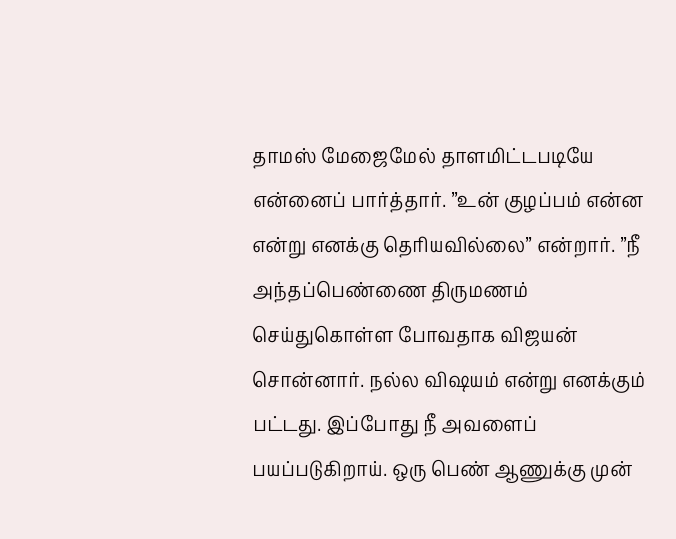தாமஸ் மேஜைமேல் தாளமிட்டபடியே என்னைப் பார்த்தார். ”உன் குழப்பம் என்ன என்று எனக்கு தெரியவில்லை” என்றார். ”நீ அந்தப்பெண்ணை திருமணம் செய்துகொள்ள போவதாக விஜயன் சொன்னார். நல்ல விஷயம் என்று எனக்கும் பட்டது. இப்போது நீ அவளைப் பயப்படுகிறாய். ஒரு பெண் ஆணுக்கு முன்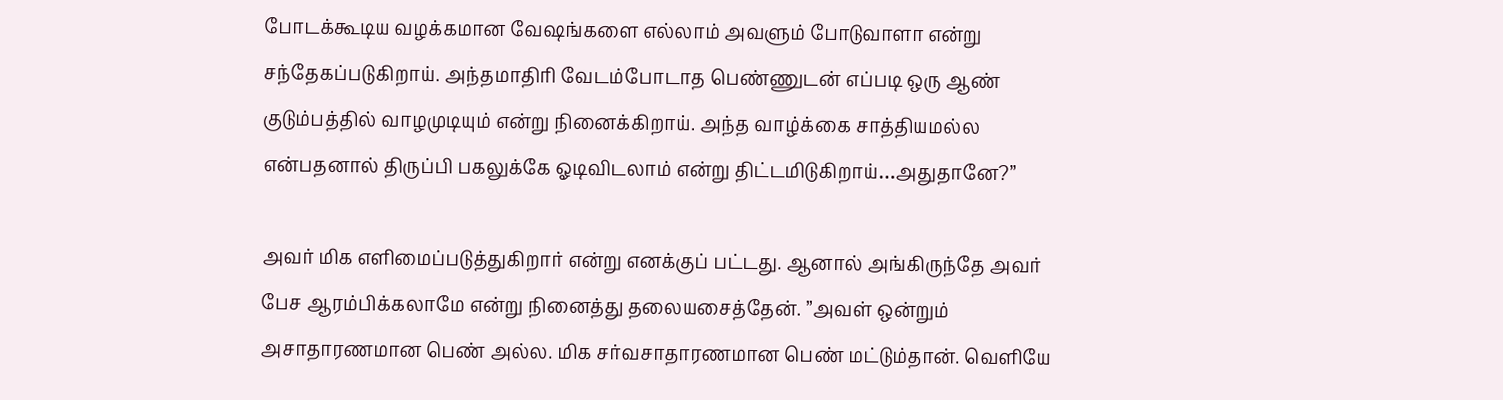போடக்கூடிய வழக்கமான வேஷங்களை எல்லாம் அவளும் போடுவாளா என்று சந்தேகப்படுகிறாய். அந்தமாதிரி வேடம்போடாத பெண்ணுடன் எப்படி ஒரு ஆண் குடும்பத்தில் வாழமுடியும் என்று நினைக்கிறாய். அந்த வாழ்க்கை சாத்தியமல்ல என்பதனால் திருப்பி பகலுக்கே ஓடிவிடலாம் என்று திட்டமிடுகிறாய்…அதுதானே?”

அவர் மிக எளிமைப்படுத்துகிறார் என்று எனக்குப் பட்டது. ஆனால் அங்கிருந்தே அவர் பேச ஆரம்பிக்கலாமே என்று நினைத்து தலையசைத்தேன். ”அவள் ஒன்றும் அசாதாரணமான பெண் அல்ல. மிக சர்வசாதாரணமான பெண் மட்டும்தான். வெளியே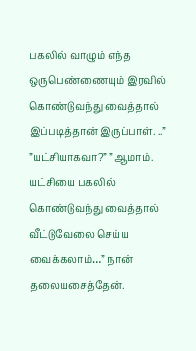பகலில் வாழும் எந்த ஒருபெண்ணையும் இரவில் கொண்டுவந்து வைத்தால் இப்படித்தான் இருப்பாள். ..” ”யட்சியாகவா?” ”ஆமாம். யட்சியை பகலில் கொண்டுவந்து வைத்தால் வீட்டுவேலை செய்ய வைக்கலாம்…” நான் தலையசைத்தேன்.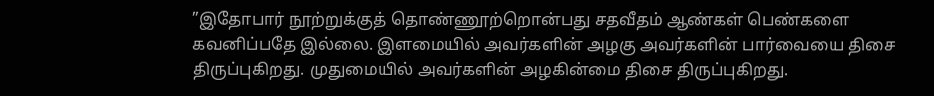”இதோபார் நூற்றுக்குத் தொண்ணூற்றொன்பது சதவீதம் ஆண்கள் பெண்களை கவனிப்பதே இல்லை. இளமையில் அவர்களின் அழகு அவர்களின் பார்வையை திசை திருப்புகிறது. முதுமையில் அவர்களின் அழகின்மை திசை திருப்புகிறது.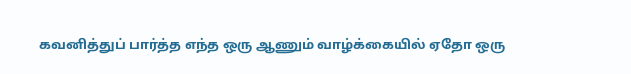கவனித்துப் பார்த்த எந்த ஒரு ஆணும் வாழ்க்கையில் ஏதோ ஒரு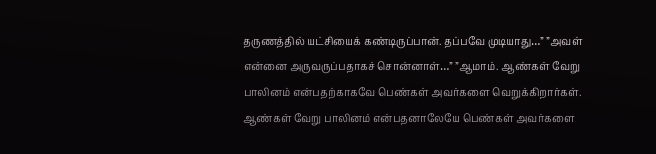தருணத்தில் யட்சியைக் கண்டிருப்பான். தப்பவே முடியாது…” ”அவள் என்னை அருவருப்பதாகச் சொன்னாள்…” ”ஆமாம். ஆண்கள் வேறு பாலினம் என்பதற்காகவே பெண்கள் அவர்களை வெறுக்கிறார்கள். ஆண்கள் வேறு பாலினம் என்பதனாலேயே பெண்கள் அவர்களை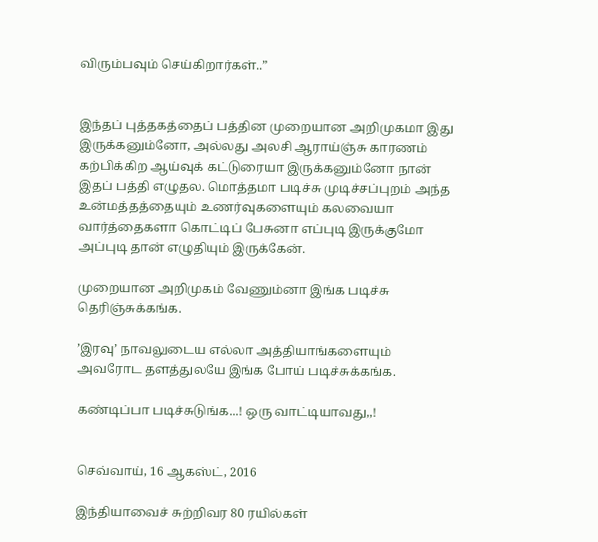விரும்பவும் செய்கிறார்கள்..”


இந்தப் புத்தகத்தைப் பத்தின முறையான அறிமுகமா இது இருக்கனும்னோ, அல்லது அலசி ஆராய்ஞ்சு காரணம் கற்பிக்கிற ஆய்வுக் கட்டுரையா இருக்கனும்னோ நான் இதப் பத்தி எழுதல. மொத்தமா படிச்சு முடிச்சப்புறம் அந்த உன்மத்தத்தையும் உணர்வுகளையும் கலவையா வார்த்தைகளா கொட்டிப் பேசுனா எப்புடி இருக்குமோ அப்புடி தான் எழுதியும் இருக்கேன்.

முறையான அறிமுகம் வேணும்னா இங்க படிச்சு தெரிஞ்சுக்கங்க.

’இரவு’ நாவலுடைய எல்லா அத்தியாங்களையும் அவரோட தளத்துலயே இங்க போய் படிச்சுக்கங்க.

கண்டிப்பா படிச்சுடுங்க...! ஒரு வாட்டியாவது,,!


செவ்வாய், 16 ஆகஸ்ட், 2016

இந்தியாவைச் சுற்றிவர 80 ரயில்கள்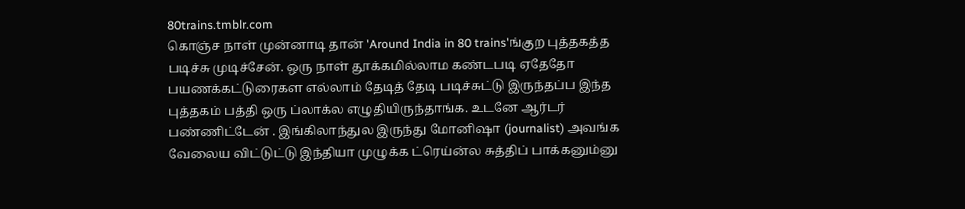80trains.tmblr.com
கொஞ்ச நாள் முன்னாடி தான் 'Around India in 80 trains'ங்குற புத்தகத்த படிச்சு முடிச்சேன். ஒரு நாள் தூக்கமில்லாம கண்டபடி ஏதேதோ பயணக்கட்டுரைகள எல்லாம் தேடித் தேடி படிச்சுட்டு இருந்தப்ப இந்த புத்தகம் பத்தி ஒரு ப்லாக்ல எழுதியிருந்தாங்க. உடனே ஆர்டர் பண்ணிட்டேன் . இங்கிலாந்துல இருந்து மோனிஷா (journalist) அவங்க வேலைய விட்டுட்டு இந்தியா முழுக்க ட்ரெய்ன்ல சுத்திப் பாக்கனும்னு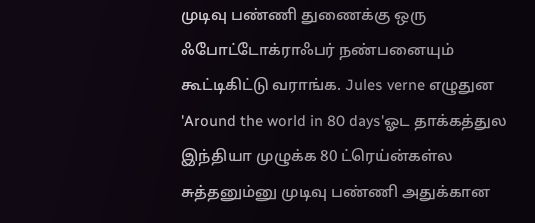முடிவு பண்ணி துணைக்கு ஒரு ஃபோட்டோக்ராஃபர் நண்பனையும் கூட்டிகிட்டு வராங்க. Jules verne எழுதுன 'Around the world in 80 days'ஓட தாக்கத்துல இந்தியா முழுக்க 80 ட்ரெய்ன்கள்ல சுத்தனும்னு முடிவு பண்ணி அதுக்கான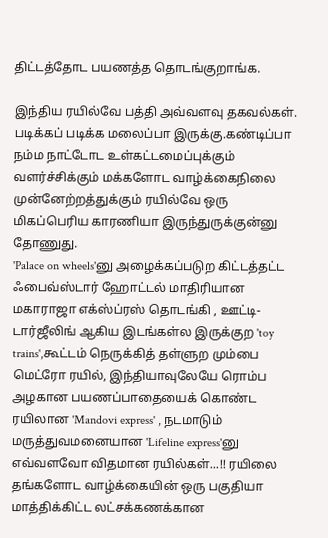திட்டத்தோட பயணத்த தொடங்குறாங்க.

இந்திய ரயில்வே பத்தி அவ்வளவு தகவல்கள். படிக்கப் படிக்க மலைப்பா இருக்கு.கண்டிப்பா நம்ம நாட்டோட உள்கட்டமைப்புக்கும் வளர்ச்சிக்கும் மக்களோட வாழ்க்கைநிலை முன்னேற்றத்துக்கும் ரயில்வே ஒரு மிகப்பெரிய காரணியா இருந்துருக்குன்னு தோணுது.
'Palace on wheels'னு அழைக்கப்படுற கிட்டத்தட்ட ஃபைவ்ஸ்டார் ஹோட்டல் மாதிரியான மகாராஜா எக்ஸ்ப்ரஸ் தொடங்கி , ஊட்டி-டார்ஜீலிங் ஆகிய இடங்கள்ல இருக்குற 'toy trains',கூட்டம் நெருக்கித் தள்ளுற மும்பை மெட்ரோ ரயில், இந்தியாவுலேயே ரொம்ப அழகான பயணப்பாதையைக் கொண்ட ரயிலான 'Mandovi express' , நடமாடும் மருத்துவமனையான 'Lifeline express'னு எவ்வளவோ விதமான ரயில்கள்...!! ரயிலை தங்களோட வாழ்க்கையின் ஒரு பகுதியா மாத்திக்கிட்ட லட்சக்கணக்கான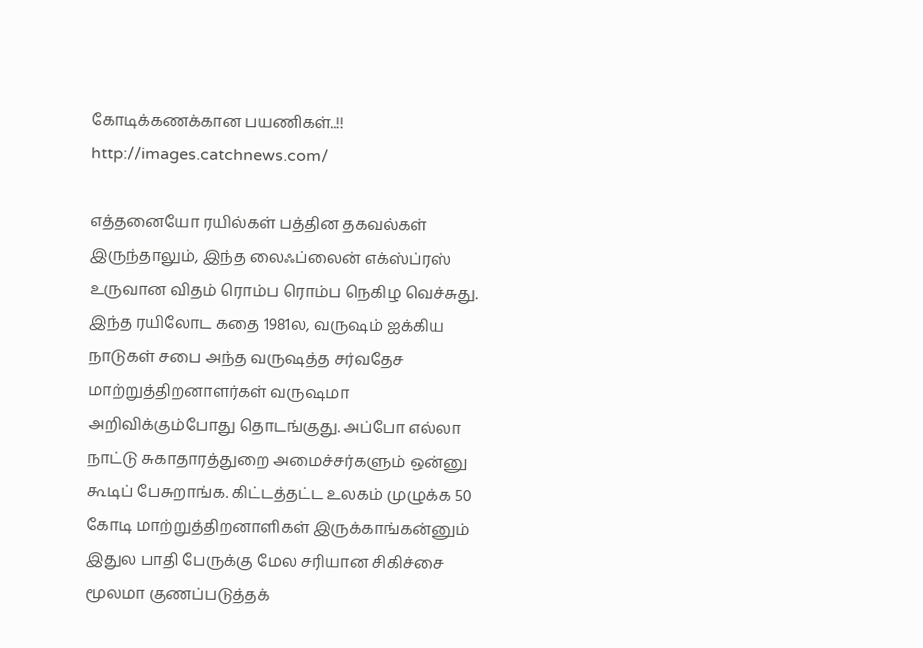கோடிக்கணக்கான பயணிகள்..!!
http://images.catchnews.com/

எத்தனையோ ரயில்கள் பத்தின தகவல்கள் இருந்தாலும், இந்த லைஃப்லைன் எக்ஸ்ப்ரஸ் உருவான விதம் ரொம்ப ரொம்ப நெகிழ வெச்சுது. இந்த ரயிலோட கதை 1981ல, வருஷம் ஐக்கிய நாடுகள் சபை அந்த வருஷத்த சர்வதேச மாற்றுத்திறனாளர்கள் வருஷமா அறிவிக்கும்போது தொடங்குது. அப்போ எல்லா நாட்டு சுகாதாரத்துறை அமைச்சர்களும் ஒன்னு கூடிப் பேசுறாங்க. கிட்டத்தட்ட உலகம் முழுக்க 50 கோடி மாற்றுத்திறனாளிகள் இருக்காங்கன்னும் இதுல பாதி பேருக்கு மேல சரியான சிகிச்சை மூலமா குணப்படுத்தக்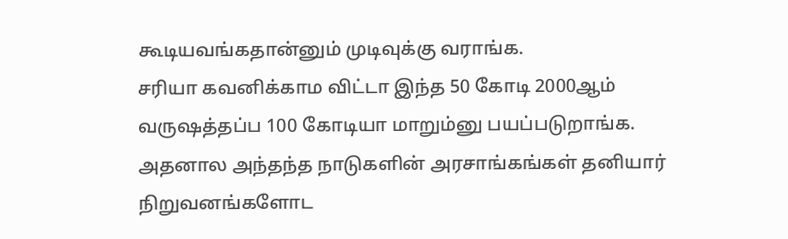கூடியவங்கதான்னும் முடிவுக்கு வராங்க.
சரியா கவனிக்காம விட்டா இந்த 50 கோடி 2000ஆம் வருஷத்தப்ப 100 கோடியா மாறும்னு பயப்படுறாங்க. அதனால அந்தந்த நாடுகளின் அரசாங்கங்கள் தனியார் நிறுவனங்களோட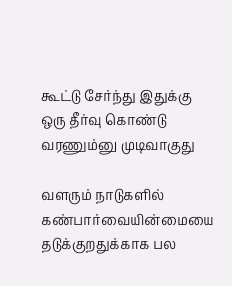கூட்டு சேர்ந்து இதுக்கு ஒரு தீர்வு கொண்டு வரணும்னு முடிவாகுது

வளரும் நாடுகளில் கண்பார்வையின்மையை தடுக்குறதுக்காக பல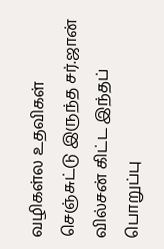வழிகள்ல உதவிகள் செஞ்சுட்டு இருந்த சர்.ஜான் வில்சன் கிட்ட இந்தப் பொறுப்பு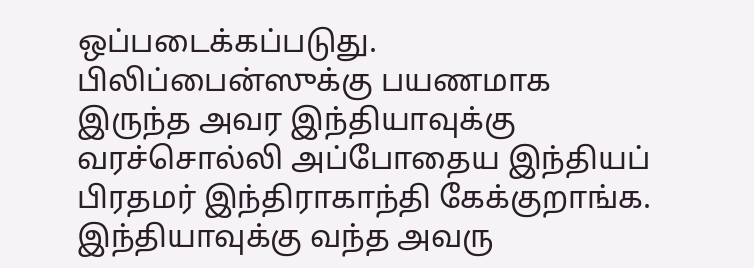ஒப்படைக்கப்படுது. பிலிப்பைன்ஸுக்கு பயணமாக இருந்த அவர இந்தியாவுக்கு வரச்சொல்லி அப்போதைய இந்தியப் பிரதமர் இந்திராகாந்தி கேக்குறாங்க. இந்தியாவுக்கு வந்த அவரு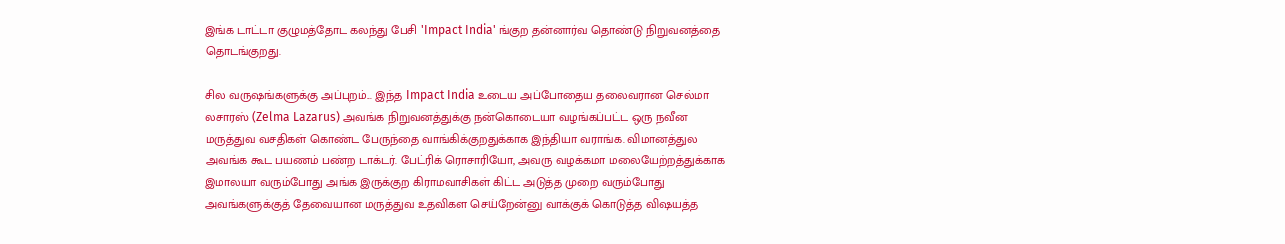இங்க டாட்டா குழுமத்தோட கலந்து பேசி 'Impact India' ங்குற தன்னார்வ தொண்டு நிறுவனத்தை தொடங்குறது.

சில வருஷங்களுக்கு அப்புறம்... இந்த Impact India உடைய அப்போதைய தலைவரான செல்மா லசாரஸ் (Zelma Lazarus) அவங்க நிறுவனத்துக்கு நன்கொடையா வழங்கப்பட்ட ஒரு நவீன மருத்துவ வசதிகள் கொண்ட பேருந்தை வாங்கிக்குறதுக்காக இந்தியா வராங்க. விமானத்துல அவங்க கூட பயணம் பண்ற டாக்டர். பேட்ரிக் ரொசாரியோ, அவரு வழக்கமா மலையேற்றத்துக்காக இமாலயா வரும்போது அங்க இருக்குற கிராமவாசிகள் கிட்ட அடுத்த முறை வரும்போது அவங்களுக்குத் தேவையான மருத்துவ உதவிகள செய்றேன்னு வாக்குக் கொடுத்த விஷயத்த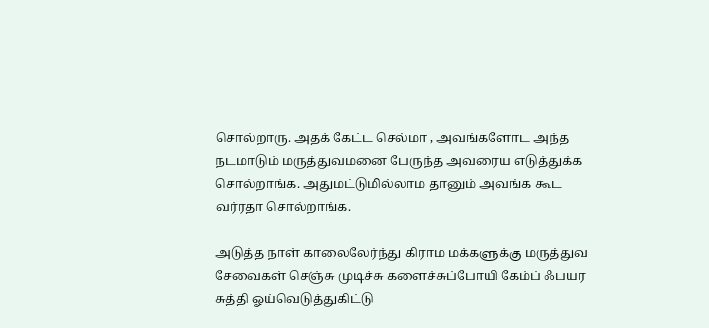சொல்றாரு. அதக் கேட்ட செல்மா , அவங்களோட அந்த நடமாடும் மருத்துவமனை பேருந்த அவரைய எடுத்துக்க சொல்றாங்க. அதுமட்டுமில்லாம தானும் அவங்க கூட வர்ரதா சொல்றாங்க.

அடுத்த நாள் காலைலேர்ந்து கிராம மக்களுக்கு மருத்துவ சேவைகள் செஞ்சு முடிச்சு களைச்சுப்போயி கேம்ப் ஃபயர சுத்தி ஓய்வெடுத்துகிட்டு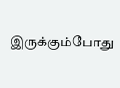இருக்கும்போது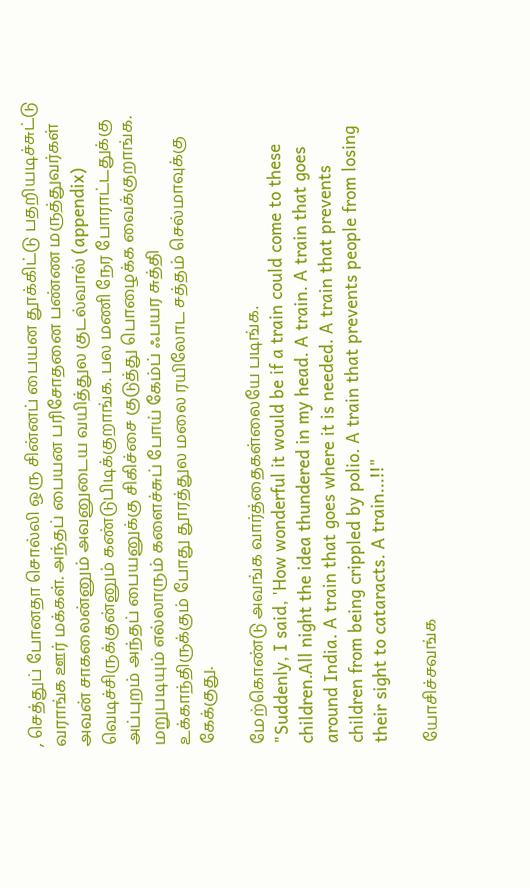, செத்துப் போனதா சொல்லி ஒரு சின்னப் பையன தூக்கிட்டு பதறியடிச்சுட்டு வராங்க ஊர் மக்கள். அந்தப் பையன பரிசோதனை பண்ண மருத்துவர்கள் அவன் சாகலைன்னும் அவனுடைய வயித்துல குடல்வால் (appendix) வெடிச்சிருக்குன்னும் கண்டுபிடிக்குறாங்க. பல மணி நேர போராட்டதுக்கு அப்புறம் அந்தப் பையனுக்கு சிகிச்சை குடுத்து பொழைக்க வைக்குறாங்க. மறுபடியும் எல்லாரும் களைச்சுப் போய் கேம்ப் ஃபயர சுத்தி உக்காந்திருக்கும் போது தூரத்துல மலை ரயிலோட சத்தம் செல்மாவுக்கு கேக்குது.

மேற்கொண்டு அவங்க வார்த்தைகள்லையே படிங்க.
"Suddenly, I said, 'How wonderful it would be if a train could come to these children.All night the idea thundered in my head. A train. A train that goes around India. A train that goes where it is needed. A train that prevents children from being crippled by polio. A train that prevents people from losing their sight to cataracts. A train...!!"

யோசிச்சவங்க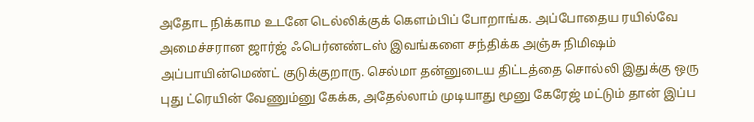அதோட நிக்காம உடனே டெல்லிக்குக் கெளம்பிப் போறாங்க. அப்போதைய ரயில்வே அமைச்சரான ஜார்ஜ் ஃபெர்னண்டஸ் இவங்களை சந்திக்க அஞ்சு நிமிஷம் அப்பாயின்மெண்ட் குடுக்குறாரு. செல்மா தன்னுடைய திட்டத்தை சொல்லி இதுக்கு ஒரு புது ட்ரெயின் வேணும்னு கேக்க, அதேல்லாம் முடியாது மூனு கேரேஜ் மட்டும் தான் இப்ப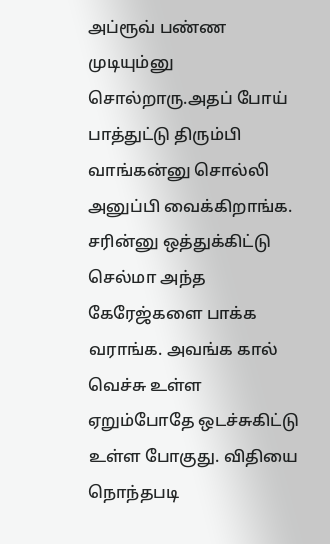அப்ரூவ் பண்ண முடியும்னு சொல்றாரு.அதப் போய் பாத்துட்டு திரும்பி வாங்கன்னு சொல்லி அனுப்பி வைக்கிறாங்க. சரின்னு ஒத்துக்கிட்டு செல்மா அந்த கேரேஜ்களை பாக்க வராங்க. அவங்க கால் வெச்சு உள்ள ஏறும்போதே ஒடச்சுகிட்டு உள்ள போகுது. விதியை நொந்தபடி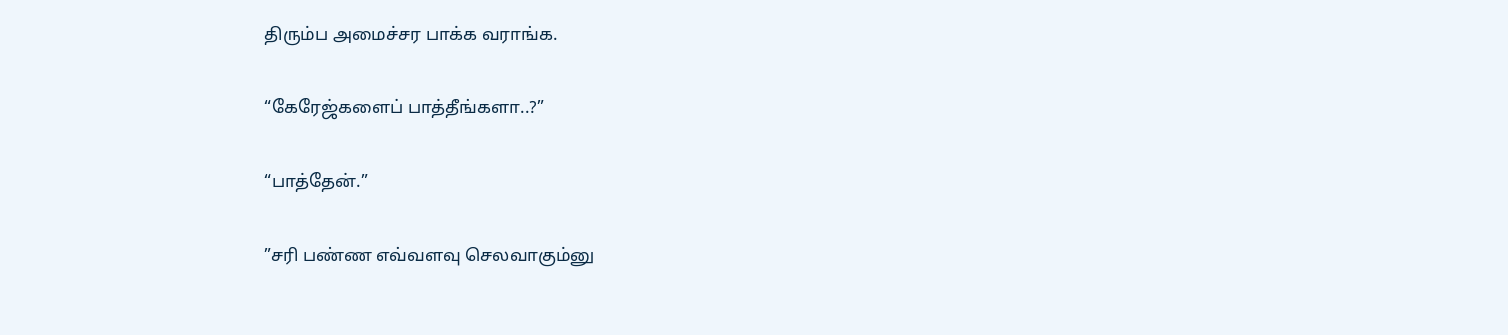திரும்ப அமைச்சர பாக்க வராங்க.

“கேரேஜ்களைப் பாத்தீங்களா..?”

“பாத்தேன்.”

”சரி பண்ண எவ்வளவு செலவாகும்னு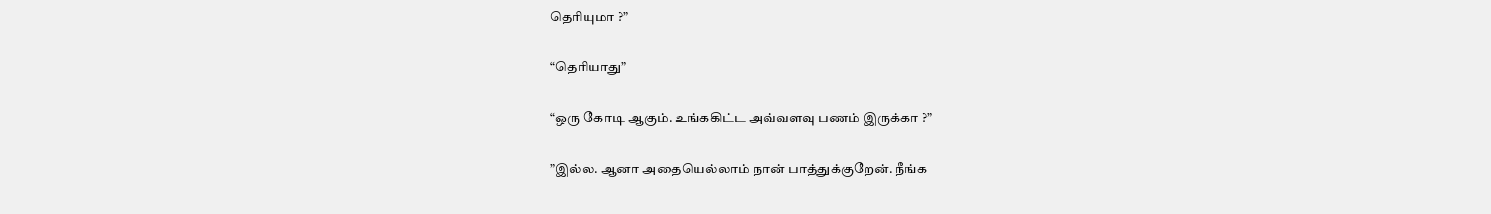தெரியுமா ?”

“தெரியாது”

“ஒரு கோடி ஆகும். உங்ககிட்ட அவ்வளவு பணம் இருக்கா ?”

”இல்ல. ஆனா அதையெல்லாம் நான் பாத்துக்குறேன். நீங்க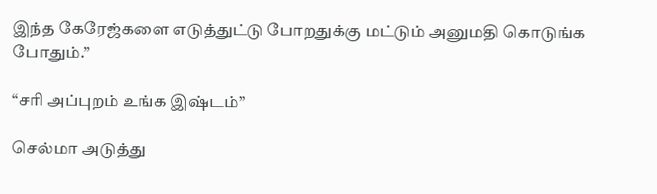இந்த கேரேஜ்களை எடுத்துட்டு போறதுக்கு மட்டும் அனுமதி கொடுங்க போதும்.”

“சரி அப்புறம் உங்க இஷ்டம்”

செல்மா அடுத்து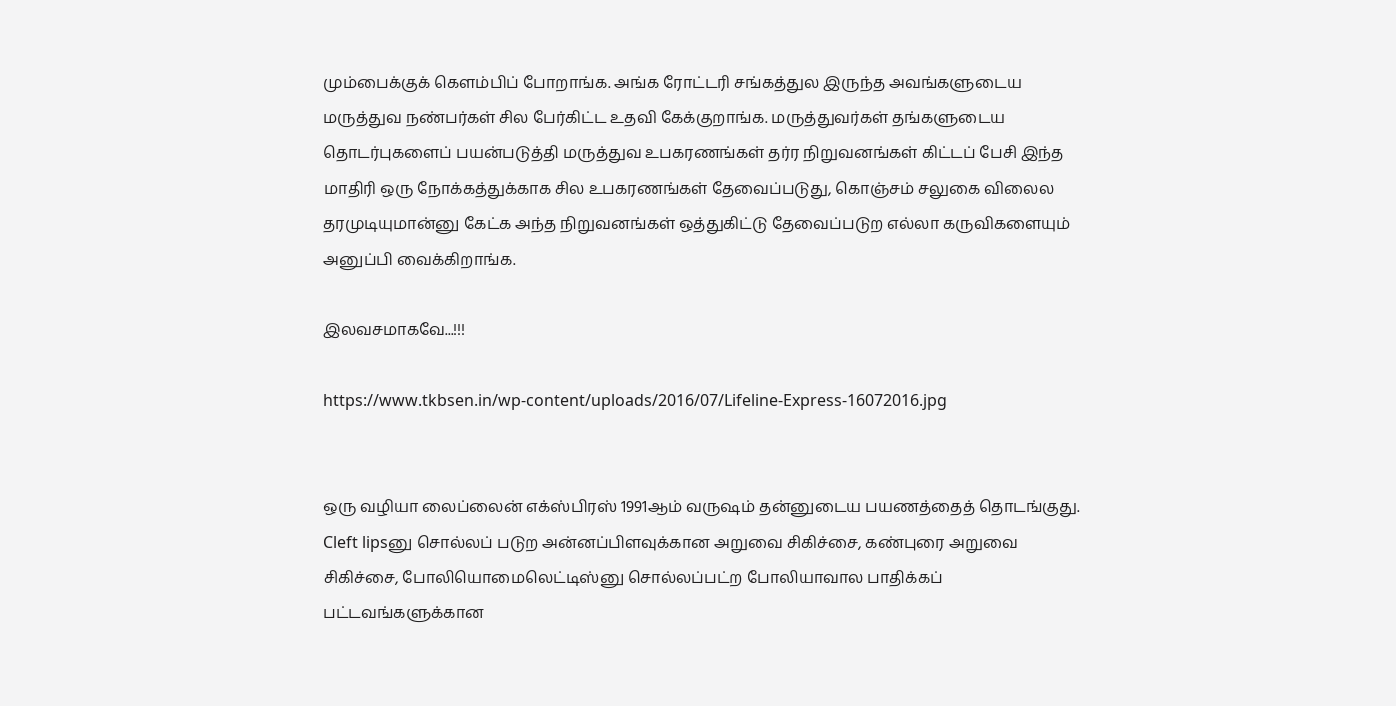மும்பைக்குக் கெளம்பிப் போறாங்க. அங்க ரோட்டரி சங்கத்துல இருந்த அவங்களுடைய மருத்துவ நண்பர்கள் சில பேர்கிட்ட உதவி கேக்குறாங்க. மருத்துவர்கள் தங்களுடைய தொடர்புகளைப் பயன்படுத்தி மருத்துவ உபகரணங்கள் தர்ர நிறுவனங்கள் கிட்டப் பேசி இந்த மாதிரி ஒரு நோக்கத்துக்காக சில உபகரணங்கள் தேவைப்படுது, கொஞ்சம் சலுகை விலைல தரமுடியுமான்னு கேட்க அந்த நிறுவனங்கள் ஒத்துகிட்டு தேவைப்படுற எல்லா கருவிகளையும் அனுப்பி வைக்கிறாங்க.

இலவசமாகவே...!!!

https://www.tkbsen.in/wp-content/uploads/2016/07/Lifeline-Express-16072016.jpg


ஒரு வழியா லைப்லைன் எக்ஸ்பிரஸ் 1991ஆம் வருஷம் தன்னுடைய பயணத்தைத் தொடங்குது.  Cleft lipsனு சொல்லப் படுற அன்னப்பிளவுக்கான அறுவை சிகிச்சை, கண்புரை அறுவை சிகிச்சை, போலியொமைலெட்டிஸ்னு சொல்லப்பட்ற போலியாவால பாதிக்கப் பட்டவங்களுக்கான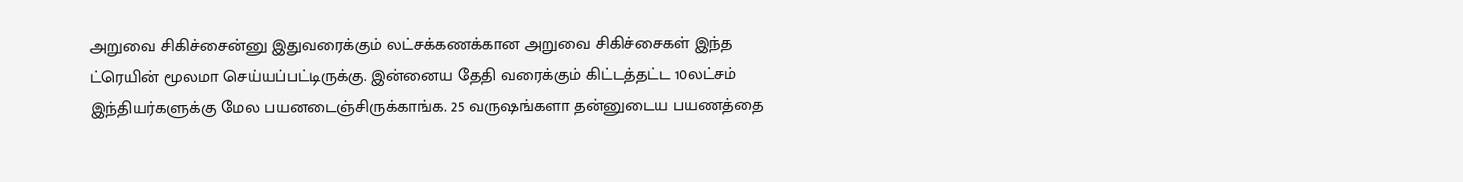அறுவை சிகிச்சைன்னு இதுவரைக்கும் லட்சக்கணக்கான அறுவை சிகிச்சைகள் இந்த ட்ரெயின் மூலமா செய்யப்பட்டிருக்கு. இன்னைய தேதி வரைக்கும் கிட்டத்தட்ட 10லட்சம் இந்தியர்களுக்கு மேல பயனடைஞ்சிருக்காங்க. 25 வருஷங்களா தன்னுடைய பயணத்தை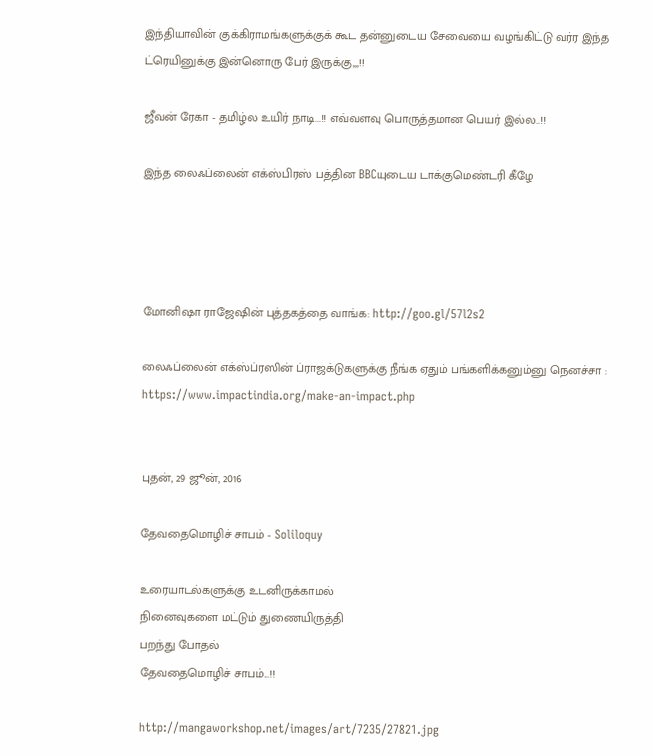இந்தியாவின் குக்கிராமங்களுக்குக் கூட தன்னுடைய சேவையை வழங்கிட்டு வர்ர இந்த ட்ரெயினுக்கு இன்னொரு பேர் இருக்கு,,,!!

ஜீவன் ரேகா - தமிழ்ல உயிர் நாடி...!! எவ்வளவு பொருத்தமான பெயர் இல்ல..!!

இந்த லைஃப்லைன் எக்ஸ்பிரஸ் பத்தின BBCயுடைய டாக்குமெண்டரி கீழே




மோனிஷா ராஜேஷின் புத்தகத்தை வாங்க: http://goo.gl/57l2s2

லைஃப்லைன் எக்ஸ்ப்ரஸின் ப்ராஜக்டுகளுக்கு நீங்க ஏதும் பங்களிக்கனும்னு நெனச்சா : https://www.impactindia.org/make-an-impact.php


புதன், 29 ஜூன், 2016

தேவதைமொழிச் சாபம் - Soliloquy

உரையாடல்களுக்கு உடனிருக்காமல்
நினைவுகளை மட்டும் துணையிருத்தி
பறந்து போதல்
தேவதைமொழிச் சாபம்...!!

http://mangaworkshop.net/images/art/7235/27821.jpg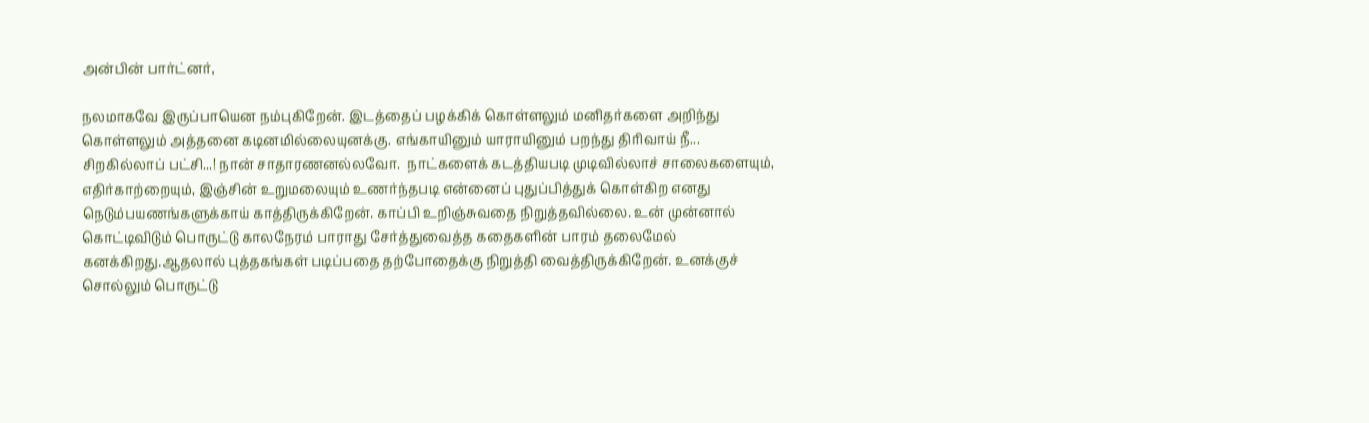அன்பின் பார்ட்னர்,

நலமாகவே இருப்பாயென நம்புகிறேன். இடத்தைப் பழக்கிக் கொள்ளலும் மனிதர்களை அறிந்து கொள்ளலும் அத்தனை கடினமில்லையுனக்கு. எங்காயினும் யாராயினும் பறந்து திரிவாய் நீ... சிறகில்லாப் பட்சி...! நான் சாதாரணனல்லவோ.  நாட்களைக் கடத்தியபடி முடிவில்லாச் சாலைகளையும், எதிர்காற்றையும், இஞ்சின் உறுமலையும் உணர்ந்தபடி என்னைப் புதுப்பித்துக் கொள்கிற எனது நெடும்பயணங்களுக்காய் காத்திருக்கிறேன். காப்பி உறிஞ்சுவதை நிறுத்தவில்லை. உன் முன்னால் கொட்டிவிடும் பொருட்டு காலநேரம் பாராது சேர்த்துவைத்த கதைகளின் பாரம் தலைமேல் கனக்கிறது.ஆதலால் புத்தகங்கள் படிப்பதை தற்போதைக்கு நிறுத்தி வைத்திருக்கிறேன். உனக்குச் சொல்லும் பொருட்டு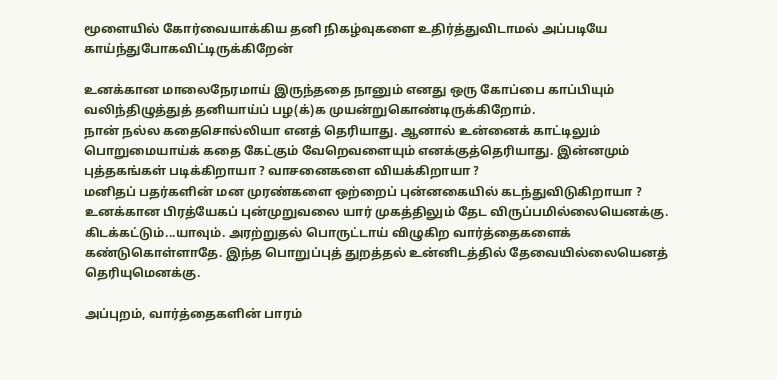மூளையில் கோர்வையாக்கிய தனி நிகழ்வுகளை உதிர்த்துவிடாமல் அப்படியே காய்ந்துபோகவிட்டிருக்கிறேன்

உனக்கான மாலைநேரமாய் இருந்ததை நானும் எனது ஒரு கோப்பை காப்பியும் வலிந்திழுத்துத் தனியாய்ப் பழ(க்)க முயன்றுகொண்டிருக்கிறோம்.
நான் நல்ல கதைசொல்லியா எனத் தெரியாது. ஆனால் உன்னைக் காட்டிலும் பொறுமையாய்க் கதை கேட்கும் வேறெவளையும் எனக்குத்தெரியாது. இன்னமும் புத்தகங்கள் படிக்கிறாயா ? வாசனைகளை வியக்கிறாயா ?
மனிதப் பதர்களின் மன முரண்களை ஒற்றைப் புன்னகையில் கடந்துவிடுகிறாயா ? உனக்கான பிரத்யேகப் புன்முறுவலை யார் முகத்திலும் தேட விருப்பமில்லையெனக்கு. கிடக்கட்டும்...யாவும். அரற்றுதல் பொருட்டாய் விழுகிற வார்த்தைகளைக் கண்டுகொள்ளாதே. இந்த பொறுப்புத் துறத்தல் உன்னிடத்தில் தேவையில்லையெனத் தெரியுமெனக்கு.

அப்புறம், வார்த்தைகளின் பாரம்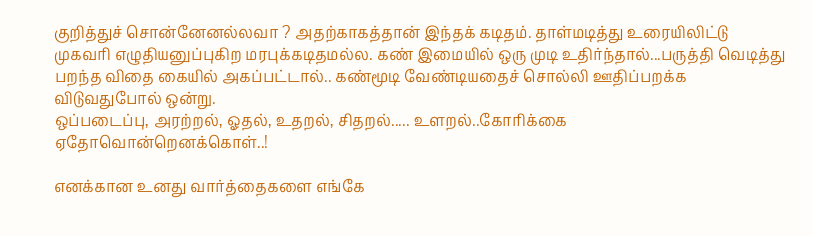குறித்துச் சொன்னேனல்லவா ? அதற்காகத்தான் இந்தக் கடிதம். தாள்மடித்து உரையிலிட்டு முகவரி எழுதியனுப்புகிற மரபுக்கடிதமல்ல. கண் இமையில் ஒரு முடி உதிர்ந்தால்...பருத்தி வெடித்து பறந்த விதை கையில் அகப்பட்டால்.. கண்மூடி வேண்டியதைச் சொல்லி ஊதிப்பறக்க விடுவதுபோல் ஒன்று.
ஒப்படைப்பு, அரற்றல், ஓதல், உதறல், சிதறல்..... உளறல்..கோரிக்கை  ஏதோவொன்றெனக்கொள்..!

எனக்கான உனது வார்த்தைகளை எங்கே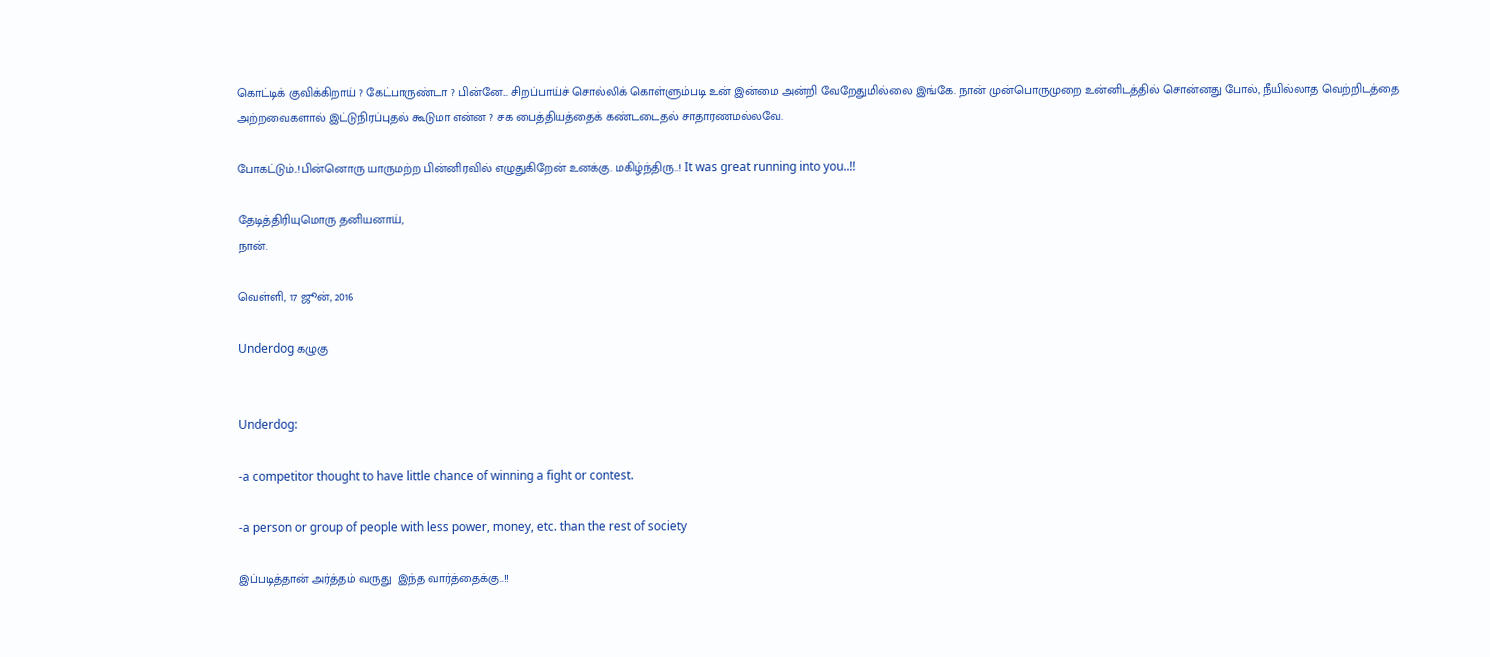கொட்டிக் குவிக்கிறாய் ? கேட்பாருண்டா ? பின்னே... சிறப்பாய்ச் சொல்லிக் கொள்ளும்படி உன் இன்மை அன்றி வேறேதுமில்லை இங்கே. நான் முன்பொருமுறை உன்னிடத்தில் சொன்னது போல், நீயில்லாத வெற்றிடத்தை அற்றவைகளால் இட்டுநிரப்புதல் கூடுமா என்ன ? சக பைத்தியத்தைக் கண்டடைதல் சாதாரணமல்லவே.

போகட்டும்..!பின்னொரு யாருமற்ற பின்னிரவில் எழுதுகிறேன் உனக்கு. மகிழ்ந்திரு..! It was great running into you..!!

தேடித்திரியுமொரு தனியனாய்,
நான்.

வெள்ளி, 17 ஜூன், 2016

Underdog கழுகு


Underdog:

-a competitor thought to have little chance of winning a fight or contest.

-a person or group of people with less power, money, etc. than the rest of society

இப்படித்தான் அர்த்தம் வருது  இந்த வார்த்தைக்கு..!!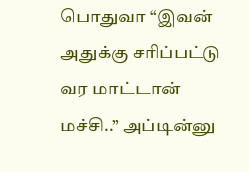பொதுவா “இவன் அதுக்கு சரிப்பட்டு வர மாட்டான் மச்சி..” அப்டின்னு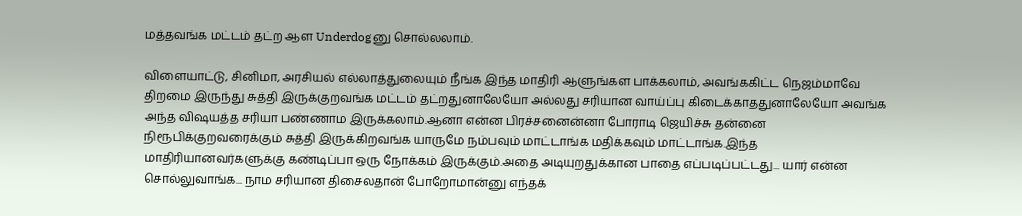மத்தவங்க மட்டம் தட்ற ஆள Underdogனு சொல்லலாம்.

விளையாட்டு, சினிமா, அரசியல் எல்லாத்துலையும் நீங்க இந்த மாதிரி ஆளுங்கள பாக்கலாம், அவங்ககிட்ட நெஜம்மாவே திறமை இருந்து சுத்தி இருக்குறவங்க மட்டம் தட்றதுனாலேயோ அல்லது சரியான வாய்ப்பு கிடைக்காததுனாலேயோ அவங்க அந்த விஷயத்த சரியா பண்ணாம இருக்கலாம்.ஆனா என்ன பிரச்சனைன்னா போராடி ஜெயிச்சு தன்னை  நிரூபிக்குறவரைக்கும் சுத்தி இருக்கிறவங்க யாருமே நம்பவும் மாட்டாங்க மதிக்கவும் மாட்டாங்க.இந்த மாதிரியானவர்களுக்கு கண்டிப்பா ஒரு நோக்கம் இருக்கும்.அதை அடியுறதுக்கான பாதை எப்படிப்பட்டது... யார் என்ன சொல்லுவாங்க... நாம சரியான திசைலதான் போறோமான்னு எந்தக்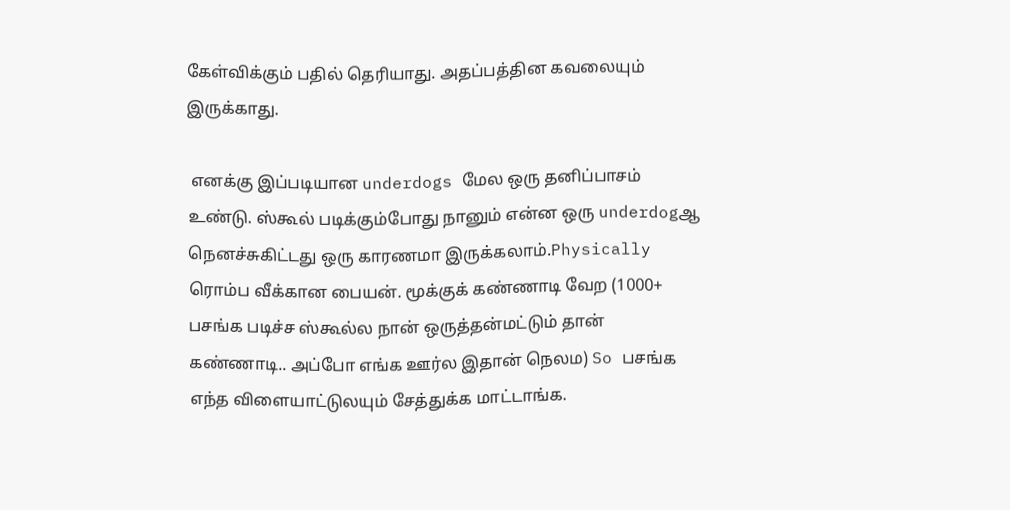கேள்விக்கும் பதில் தெரியாது. அதப்பத்தின கவலையும் இருக்காது.

 எனக்கு இப்படியான underdogs மேல ஒரு தனிப்பாசம் உண்டு. ஸ்கூல் படிக்கும்போது நானும் என்ன ஒரு underdogஆ நெனச்சுகிட்டது ஒரு காரணமா இருக்கலாம்.Physically ரொம்ப வீக்கான பையன். மூக்குக் கண்ணாடி வேற (1000+ பசங்க படிச்ச ஸ்கூல்ல நான் ஒருத்தன்மட்டும் தான் கண்ணாடி.. அப்போ எங்க ஊர்ல இதான் நெலம) So பசங்க எந்த விளையாட்டுலயும் சேத்துக்க மாட்டாங்க.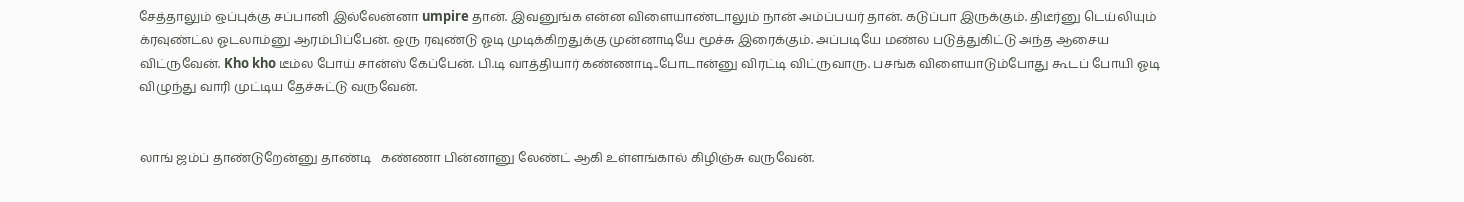சேத்தாலும் ஒப்புக்கு சப்பானி இல்லேன்னா umpire தான். இவனுங்க என்ன விளையாண்டாலும் நான் அம்ப்பயர் தான். கடுப்பா இருக்கும். திடீர்னு டெய்லியும் க்ரவுண்ட்ல ஓடலாம்னு ஆரம்பிப்பேன். ஒரு ரவுண்டு ஓடி முடிக்கிறதுக்கு முன்னாடியே மூச்சு இரைக்கும். அப்படியே மண்ல படுத்துகிட்டு அந்த ஆசைய விட்ருவேன். Kho kho டீம்ல போய் சான்ஸ் கேப்பேன். பி.டி வாத்தியார் கண்ணாடி..போடான்னு விரட்டி விட்ருவாரு. பசங்க விளையாடும்போது கூடப் போயி ஓடி விழுந்து வாரி முட்டிய தேச்சுட்டு வருவேன்.


லாங் ஜம்ப் தாண்டுறேன்னு தாண்டி   கண்ணா பின்னானு லேண்ட் ஆகி உள்ளங்கால் கிழிஞ்சு வருவேன்.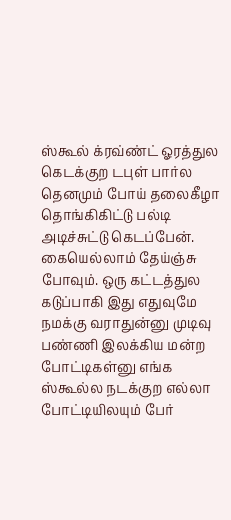ஸ்கூல் க்ரவ்ண்ட் ஓரத்துல கெடக்குற டபுள் பார்ல தெனமும் போய் தலைகீழா தொங்கிகிட்டு பல்டி அடிச்சுட்டு கெடப்பேன். கையெல்லாம் தேய்ஞ்சு போவும். ஒரு கட்டத்துல கடுப்பாகி இது எதுவுமே நமக்கு வராதுன்னு முடிவு பண்ணி இலக்கிய மன்ற போட்டிகள்னு எங்க ஸ்கூல்ல நடக்குற எல்லா போட்டியிலயும் பேர்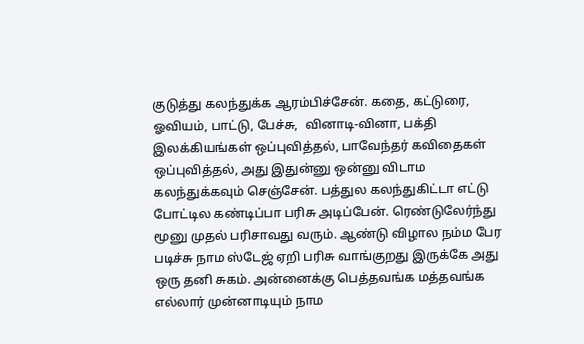குடுத்து கலந்துக்க ஆரம்பிச்சேன். கதை, கட்டுரை, ஓவியம், பாட்டு, பேச்சு,  வினாடி-வினா, பக்தி இலக்கியங்கள் ஒப்புவித்தல், பாவேந்தர் கவிதைகள் ஒப்புவித்தல், அது இதுன்னு ஒன்னு விடாம கலந்துக்கவும் செஞ்சேன். பத்துல கலந்துகிட்டா எட்டு போட்டில கண்டிப்பா பரிசு அடிப்பேன். ரெண்டுலேர்ந்து மூனு முதல் பரிசாவது வரும். ஆண்டு விழால நம்ம பேர படிச்சு நாம ஸ்டேஜ் ஏறி பரிசு வாங்குறது இருக்கே அது ஒரு தனி சுகம். அன்னைக்கு பெத்தவங்க மத்தவங்க எல்லார் முன்னாடியும் நாம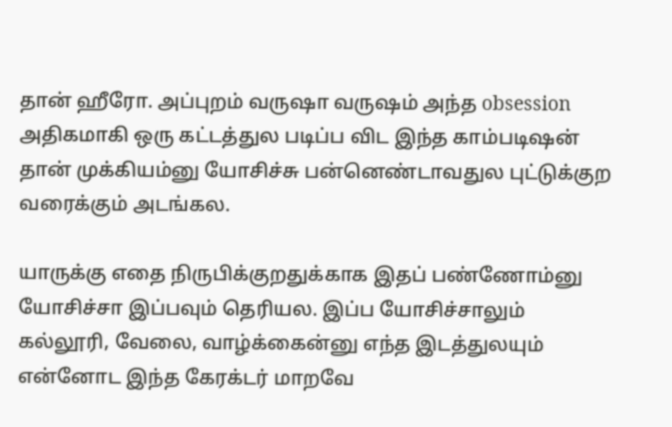தான் ஹீரோ. அப்புறம் வருஷா வருஷம் அந்த obsession அதிகமாகி ஒரு கட்டத்துல படிப்ப விட இந்த காம்படிஷன் தான் முக்கியம்னு யோசிச்சு பன்னெண்டாவதுல புட்டுக்குற வரைக்கும் அடங்கல.

யாருக்கு எதை நிருபிக்குறதுக்காக இதப் பண்ணோம்னு யோசிச்சா இப்பவும் தெரியல. இப்ப யோசிச்சாலும் கல்லூரி, வேலை, வாழ்க்கைன்னு எந்த இடத்துலயும் என்னோட இந்த கேரக்டர் மாறவே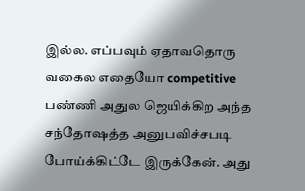இல்ல. எப்பவும் ஏதாவதொரு வகைல எதையோ competitive பண்ணி அதுல ஜெயிக்கிற அந்த சந்தோஷத்த அனுபவிச்சபடி போய்க்கிட்டே இருக்கேன். அது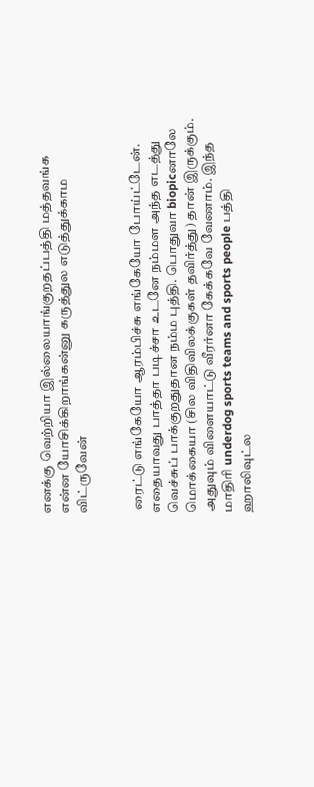எனக்கு வெற்றியா இல்லையாங்குறதப்பத்தி மத்தவங்க என்ன யோசிக்கிறாங்கன்னு கருத்துல எடுத்துக்காம விட்ருவேன்


 ரைட்டு எங்கேயோ ஆரம்பிச்சு எங்கேயோ போய்ட்டேன். எதையாவது பாத்தா படிச்சா உடனே நம்மள அந்த எடத்து வெச்சுப் பாக்குறதுதான நம்ம புத்தி. பொதுவா biopicனாலே மொக்கையா (சில விதிவிலக்குகள் தவிர்த்து) தான் இருக்கும். அதுவும் விளையாட்டு வீரர்னா கேக்கவே வேணாம். இந்த மாதிரி underdog sports teams and sports people பத்தி ஹாலிவுட்ல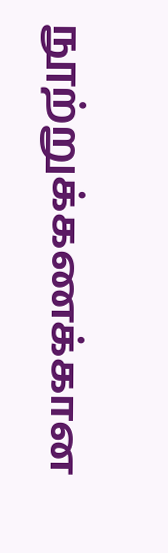நூற்றுக்கணக்கான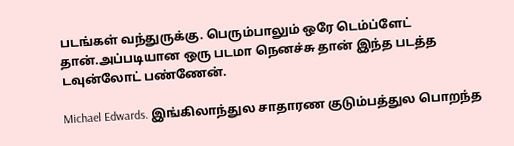படங்கள் வந்துருக்கு. பெரும்பாலும் ஒரே டெம்ப்ளேட் தான்.அப்படியான ஒரு படமா நெனச்சு தான் இந்த படத்த டவுன்லோட் பண்ணேன்.

Michael Edwards. இங்கிலாந்துல சாதாரண குடும்பத்துல பொறந்த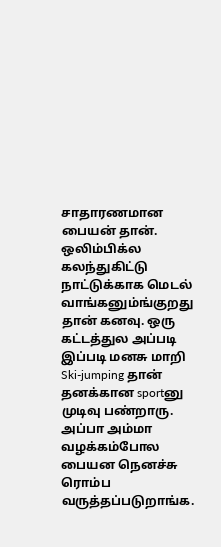சாதாரணமான பையன் தான். ஒலிம்பிக்ல கலந்துகிட்டு நாட்டுக்காக மெடல் வாங்கனும்ங்குறது தான் கனவு. ஒரு கட்டத்துல அப்படி இப்படி மனசு மாறி Ski-jumping தான் தனக்கான sportனு முடிவு பண்றாரு. அப்பா அம்மா வழக்கம்போல பையன நெனச்சு ரொம்ப வருத்தப்படுறாங்க.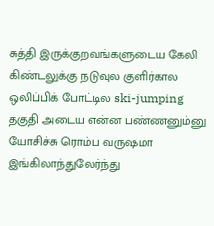சுத்தி இருக்குறவங்களுடைய கேலி கிண்டலுக்கு நடுவுல குளிர்கால ஒலிப்பிக் போட்டில ski-jumping தகுதி அடைய என்ன பண்ணனும்னு யோசிச்சு ரொம்ப வருஷமா இங்கிலாந்துலேர்ந்து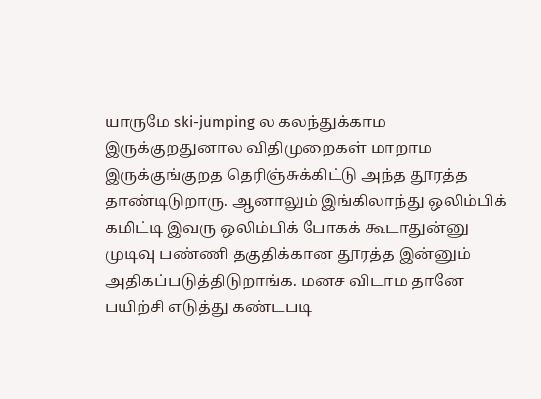யாருமே ski-jumping ல கலந்துக்காம இருக்குறதுனால விதிமுறைகள் மாறாம இருக்குங்குறத தெரிஞ்சுக்கிட்டு அந்த தூரத்த தாண்டிடுறாரு. ஆனாலும் இங்கிலாந்து ஒலிம்பிக் கமிட்டி இவரு ஒலிம்பிக் போகக் கூடாதுன்னு முடிவு பண்ணி தகுதிக்கான தூரத்த இன்னும் அதிகப்படுத்திடுறாங்க. மனச விடாம தானே பயிற்சி எடுத்து கண்டபடி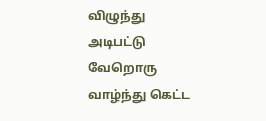விழுந்து அடிபட்டு வேறொரு வாழ்ந்து கெட்ட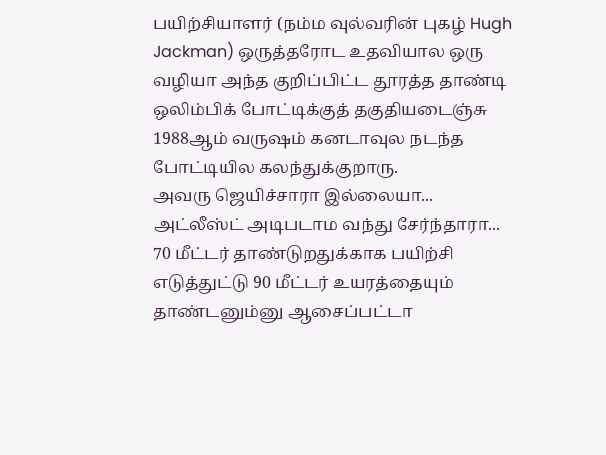பயிற்சியாளர் (நம்ம வுல்வரின் புகழ் Hugh Jackman) ஒருத்தரோட உதவியால ஒரு வழியா அந்த குறிப்பிட்ட தூரத்த தாண்டி ஒலிம்பிக் போட்டிக்குத் தகுதியடைஞ்சு 1988ஆம் வருஷம் கனடாவுல நடந்த போட்டியில கலந்துக்குறாரு.
அவரு ஜெயிச்சாரா இல்லையா... அட்லீஸ்ட் அடிபடாம வந்து சேர்ந்தாரா... 70 மீட்டர் தாண்டுறதுக்காக பயிற்சி எடுத்துட்டு 90 மீட்டர் உயரத்தையும் தாண்டனும்னு ஆசைப்பட்டா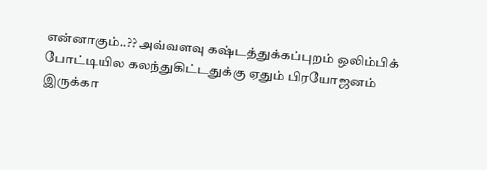என்னாகும்..?? அவ்வளவு கஷ்டத்துக்கப்புறம் ஒலிம்பிக் போட்டியில கலந்துகிட்டதுக்கு ஏதும் பிரயோஜனம் இருக்கா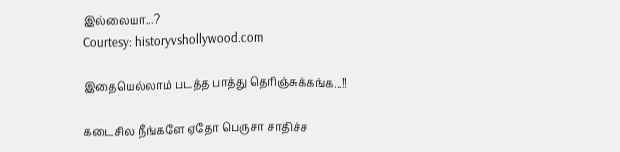இல்லையா...?
Courtesy: historyvshollywood.com

இதையெல்லாம் படத்த பாத்து தெரிஞ்சுக்கங்க...!!

கடைசில நீங்களே ஏதோ பெருசா சாதிச்ச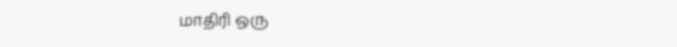மாதிரி ஒரு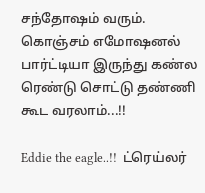சந்தோஷம் வரும். கொஞ்சம் எமோஷனல் பார்ட்டியா இருந்து கண்ல ரெண்டு சொட்டு தண்ணி கூட வரலாம்...!!

Eddie the eagle..!!  ட்ரெய்லர்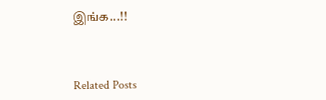இங்க...!!



Related Posts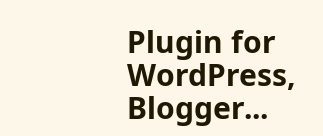Plugin for WordPress, Blogger...